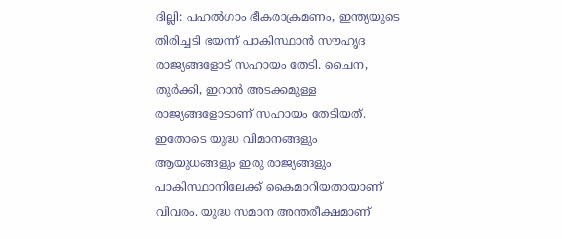ദില്ലി: പഹൽഗാം ഭീകരാക്രമണം, ഇന്ത്യയുടെ തിരിച്ചടി ഭയന്ന് പാകിസ്ഥാൻ സൗഹൃദ രാജ്യങ്ങളോട് സഹായം തേടി. ചൈന, തുർക്കി, ഇറാൻ അടക്കമുള്ള രാജ്യങ്ങളോടാണ് സഹായം തേടിയത്. ഇതോടെ യുദ്ധ വിമാനങ്ങളും ആയുധങ്ങളും ഇരു രാജ്യങ്ങളും പാകിസ്ഥാനിലേക്ക് കൈമാറിയതായാണ് വിവരം. യുദ്ധ സമാന അന്തരീക്ഷമാണ്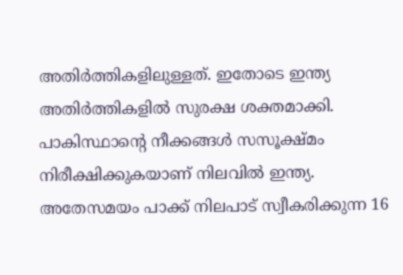അതിർത്തികളിലുള്ളത്. ഇതോടെ ഇന്ത്യ അതിർത്തികളിൽ സുരക്ഷ ശക്തമാക്കി. പാകിസ്ഥാൻ്റെ നീക്കങ്ങൾ സസൂക്ഷ്മം നിരീക്ഷിക്കുകയാണ് നിലവിൽ ഇന്ത്യ. അതേസമയം പാക്ക് നിലപാട് സ്വീകരിക്കുന്ന 16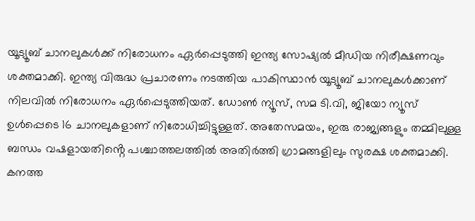യൂട്യൂബ് ചാനലുകൾക്ക് നിരോധനം ഏർപ്പെടുത്തി ഇന്ത്യ സോഷ്യൽ മീഡിയ നിരീക്ഷണവും ശക്തമാക്കി. ഇന്ത്യ വിരുദ്ധ പ്രചാരണം നടത്തിയ പാകിസ്ഥാൻ യൂട്യൂബ് ചാനലുകൾക്കാണ് നിലവിൽ നിരോധനം ഏർപ്പെടുത്തിയത്. ഡോൺ ന്യൂസ്, സമ ടി.വി, ജിയോ ന്യൂസ് ഉൾപ്പെടെ 16 ചാനലുകളാണ് നിരോധിച്ചിട്ടുള്ളത്. അതേസമയം, ഇരു രാജ്യങ്ങളും തമ്മിലുള്ള ബന്ധം വഷളായതിൻ്റെ പശ്ചാത്തലത്തിൽ അതിർത്തി ഗ്രാമങ്ങളിലും സുരക്ഷ ശക്തമാക്കി. കനത്ത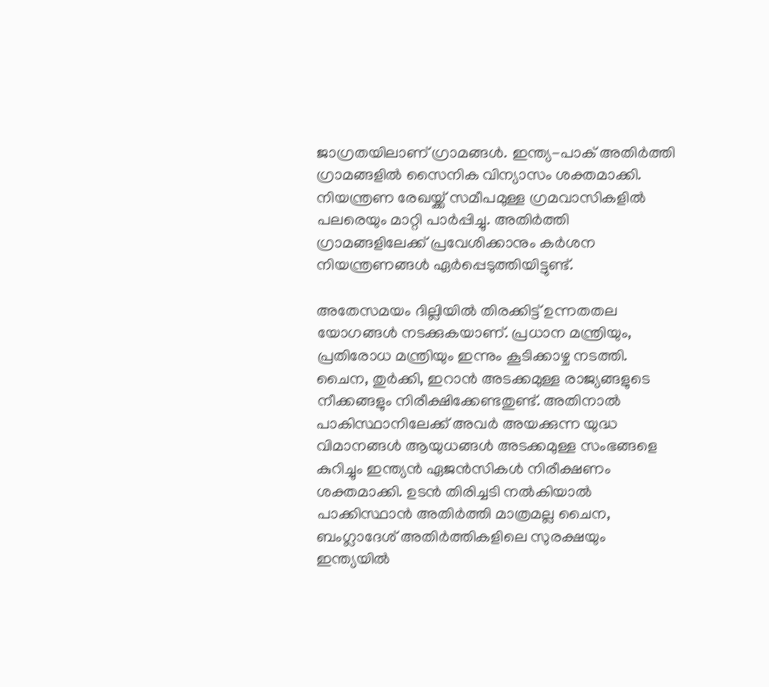ജാഗ്രതയിലാണ് ഗ്രാമങ്ങൾ. ഇന്ത്യ-പാക് അതിർത്തി ഗ്രാമങ്ങളിൽ സൈനിക വിന്യാസം ശക്തമാക്കി. നിയന്ത്രണ രേഖയ്ക്ക് സമീപമുള്ള ഗ്രമവാസികളിൽ പലരെയും മാറ്റി പാർപ്പിച്ചു. അതിർത്തി ഗ്രാമങ്ങളിലേക്ക് പ്രവേശിക്കാനും കർശന നിയന്ത്രണങ്ങൾ ഏർപ്പെടുത്തിയിട്ടുണ്ട്.

അതേസമയം ദില്ലിയിൽ തിരക്കിട്ട് ഉന്നതതല യോഗങ്ങൾ നടക്കുകയാണ്. പ്രധാന മന്ത്രിയും, പ്രതിരോധ മന്ത്രിയും ഇന്നും കൂടിക്കാഴ്ച നടത്തി. ചൈന, തുർക്കി, ഇറാൻ അടക്കമുള്ള രാജ്യങ്ങളുടെ നീക്കങ്ങളും നിരീക്ഷിക്കേണ്ടതുണ്ട്. അതിനാൽ പാകിസ്ഥാനിലേക്ക് അവർ അയക്കുന്ന യുദ്ധ വിമാനങ്ങൾ ആയുധങ്ങൾ അടക്കമുള്ള സംഭങ്ങളെ കുറിച്ചും ഇന്ത്യൻ ഏജൻസികൾ നിരീക്ഷണം ശക്തമാക്കി. ഉടൻ തിരിച്ചടി നൽകിയാൽ പാക്കിസ്ഥാൻ അതിർത്തി മാത്രമല്ല ചൈന, ബംഗ്ലാദേശ് അതിർത്തികളിലെ സുരക്ഷയും ഇന്ത്യയിൽ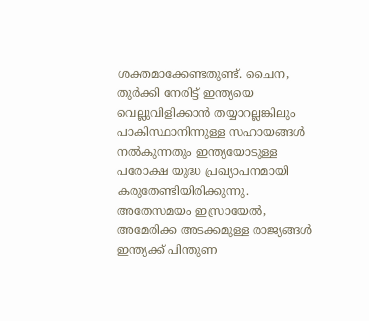ശക്തമാക്കേണ്ടതുണ്ട്. ചൈന, തുർക്കി നേരിട്ട് ഇന്ത്യയെ വെല്ലുവിളിക്കാൻ തയ്യാറല്ലങ്കിലും പാകിസ്ഥാനിന്നുള്ള സഹായങ്ങൾ നൽകുന്നതും ഇന്ത്യയോടുള്ള പരോക്ഷ യുദ്ധ പ്രഖ്യാപനമായി കരുതേണ്ടിയിരിക്കുന്നു. അതേസമയം ഇസ്രായേൽ, അമേരിക്ക അടക്കമുള്ള രാജ്യങ്ങൾ ഇന്ത്യക്ക് പിന്തുണ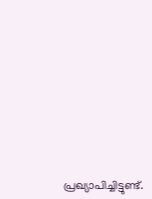പ്രഖ്യാപിച്ചിട്ടുണ്ട്.